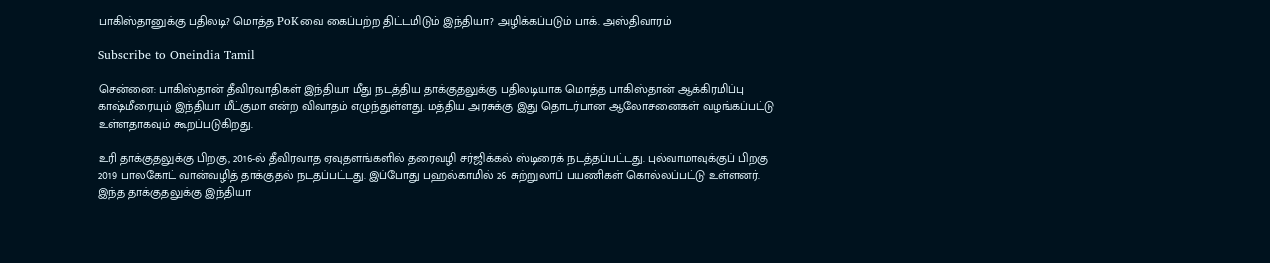பாகிஸ்தானுக்கு பதிலடி? மொத்த PoKவை கைப்பற்ற திட்டமிடும் இந்தியா? அழிக்கப்படும் பாக். அஸ்திவாரம்

Subscribe to Oneindia Tamil

சென்னை: பாகிஸ்தான் தீவிரவாதிகள் இந்தியா மீது நடத்திய தாக்குதலுக்கு பதிலடியாக மொத்த பாகிஸ்தான் ஆக்கிரமிப்பு காஷ்மீரையும் இந்தியா மீட்குமா என்ற விவாதம் எழுந்துள்ளது. மத்திய அரசுக்கு இது தொடர்பான ஆலோசனைகள் வழங்கப்பட்டு உள்ளதாகவும் கூறப்படுகிறது.

உரி தாக்குதலுக்கு பிறகு, 2016-ல் தீவிரவாத ஏவுதளங்களில் தரைவழி சர்ஜிக்கல் ஸ்டிரைக் நடத்தப்பட்டது. புல்வாமாவுக்குப் பிறகு 2019 பாலகோட் வான்வழித் தாக்குதல் நடதப்பட்டது. இப்போது பஹல்காமில் 26 சுற்றுலாப் பயணிகள் கொல்லப்பட்டு உள்ளனர். இந்த தாக்குதலுக்கு இந்தியா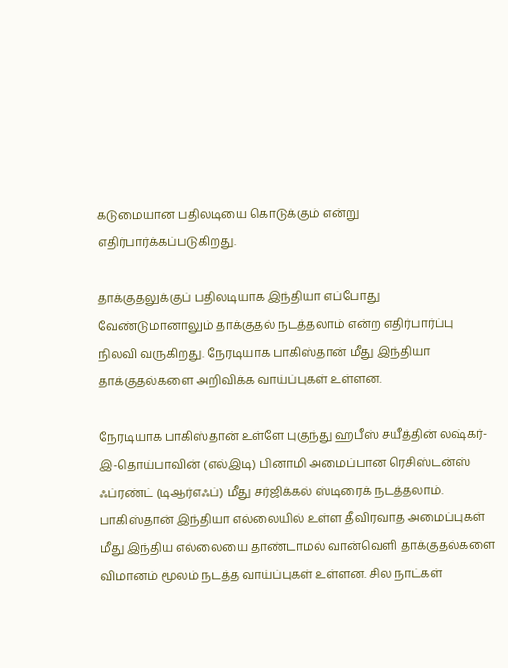கடுமையான பதிலடியை கொடுக்கும் என்று எதிர்பார்க்கப்படுகிறது.

தாக்குதலுக்குப் பதிலடியாக இந்தியா எப்போது வேண்டுமானாலும் தாக்குதல் நடத்தலாம் என்ற எதிர்பார்ப்பு நிலவி வருகிறது. நேரடியாக பாகிஸ்தான் மீது இந்தியா தாக்குதல்களை அறிவிக்க வாய்ப்புகள் உள்ளன.

நேரடியாக பாகிஸ்தான் உள்ளே புகுந்து ஹபீஸ் சயீத்தின் லஷ்கர்-இ-தொய்பாவின் (எல்இடி) பினாமி அமைப்பான ரெசிஸ்டன்ஸ் ஃப்ரண்ட் (டிஆர்எஃப்) மீது சர்ஜிக்கல் ஸ்டிரைக் நடத்தலாம். பாகிஸ்தான் இந்தியா எல்லையில் உள்ள தீவிரவாத அமைப்புகள் மீது இந்திய எல்லையை தாண்டாமல் வான்வெளி தாக்குதல்களை விமானம் மூலம் நடத்த வாய்ப்புகள் உள்ளன. சில நாட்கள்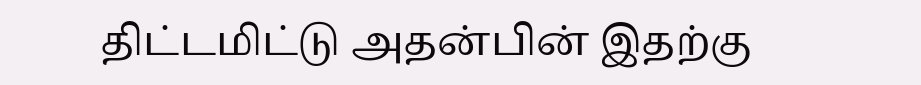திட்டமிட்டு அதன்பின் இதற்கு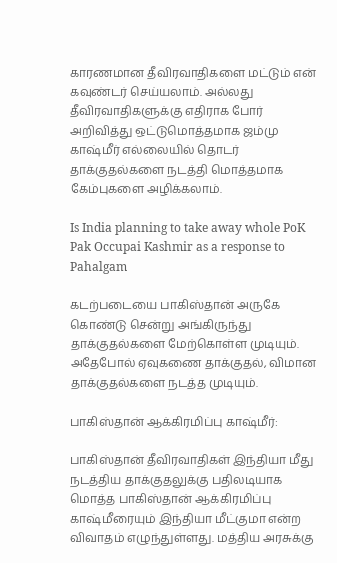காரணமான தீவிரவாதிகளை மட்டும் என் கவுண்டர் செய்யலாம். அல்லது தீவிரவாதிகளுக்கு எதிராக போர் அறிவித்து ஒட்டுமொத்தமாக ஜம்மு காஷ்மீர் எல்லையில் தொடர் தாக்குதல்களை நடத்தி மொத்தமாக கேம்புகளை அழிக்கலாம்.

Is India planning to take away whole PoK Pak Occupai Kashmir as a response to Pahalgam

கடற்படையை பாகிஸ்தான் அருகே கொண்டு சென்று அங்கிருந்து தாக்குதல்களை மேற்கொள்ள முடியும். அதேபோல் ஏவுகணை தாக்குதல், விமான தாக்குதல்களை நடத்த முடியும்.

பாகிஸ்தான் ஆக்கிரமிப்பு காஷ்மீர்:

பாகிஸ்தான் தீவிரவாதிகள் இந்தியா மீது நடத்திய தாக்குதலுக்கு பதிலடியாக மொத்த பாகிஸ்தான் ஆக்கிரமிப்பு காஷ்மீரையும் இந்தியா மீட்குமா என்ற விவாதம் எழுந்துள்ளது. மத்திய அரசுக்கு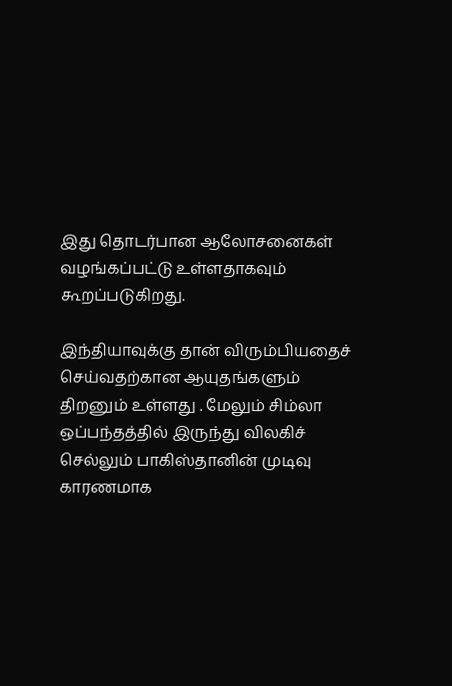இது தொடர்பான ஆலோசனைகள் வழங்கப்பட்டு உள்ளதாகவும் கூறப்படுகிறது.

இந்தியாவுக்கு தான் விரும்பியதைச் செய்வதற்கான ஆயுதங்களும் திறனும் உள்ளது . மேலும் சிம்லா ஒப்பந்தத்தில் இருந்து விலகிச் செல்லும் பாகிஸ்தானின் முடிவு காரணமாக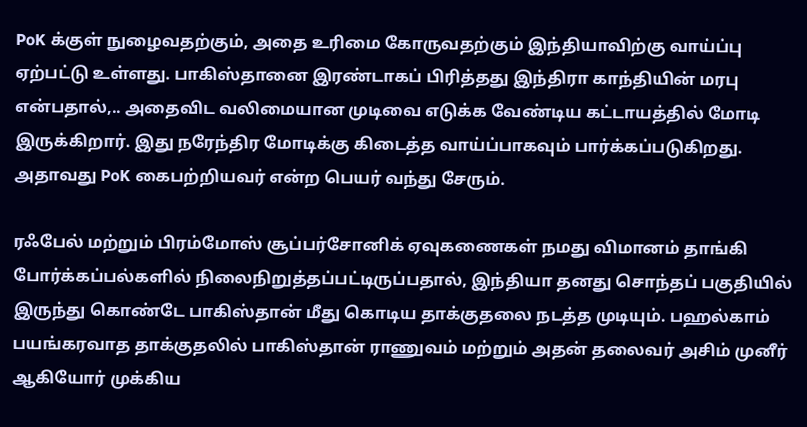PoK க்குள் நுழைவதற்கும், அதை உரிமை கோருவதற்கும் இந்தியாவிற்கு வாய்ப்பு ஏற்பட்டு உள்ளது. பாகிஸ்தானை இரண்டாகப் பிரித்தது இந்திரா காந்தியின் மரபு என்பதால்,.. அதைவிட வலிமையான முடிவை எடுக்க வேண்டிய கட்டாயத்தில் மோடி இருக்கிறார். இது நரேந்திர மோடிக்கு கிடைத்த வாய்ப்பாகவும் பார்க்கப்படுகிறது. அதாவது PoK கைபற்றியவர் என்ற பெயர் வந்து சேரும்.

ரஃபேல் மற்றும் பிரம்மோஸ் சூப்பர்சோனிக் ஏவுகணைகள் நமது விமானம் தாங்கி போர்க்கப்பல்களில் நிலைநிறுத்தப்பட்டிருப்பதால், இந்தியா தனது சொந்தப் பகுதியில் இருந்து கொண்டே பாகிஸ்தான் மீது கொடிய தாக்குதலை நடத்த முடியும். பஹல்காம் பயங்கரவாத தாக்குதலில் பாகிஸ்தான் ராணுவம் மற்றும் அதன் தலைவர் அசிம் முனீர் ஆகியோர் முக்கிய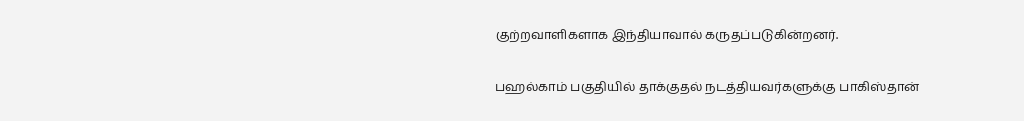குற்றவாளிகளாக இந்தியாவால் கருதப்படுகின்றனர்.

பஹல்காம் பகுதியில் தாக்குதல் நடத்தியவர்களுக்கு பாகிஸ்தான்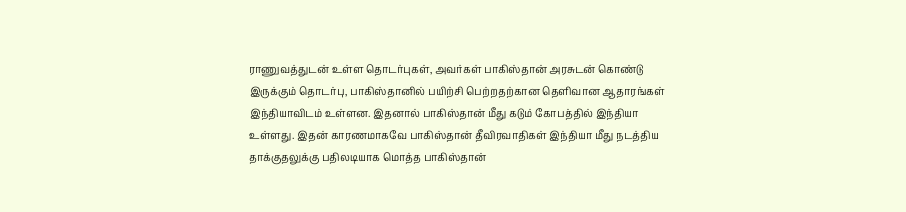ராணுவத்துடன் உள்ள தொடர்புகள், அவர்கள் பாகிஸ்தான் அரசுடன் கொண்டு இருக்கும் தொடர்பு, பாகிஸ்தானில் பயிற்சி பெற்றதற்கான தெளிவான ஆதாரங்கள் இந்தியாவிடம் உள்ளன. இதனால் பாகிஸ்தான் மீது கடும் கோபத்தில் இந்தியா உள்ளது. இதன் காரணமாகவே பாகிஸ்தான் தீவிரவாதிகள் இந்தியா மீது நடத்திய தாக்குதலுக்கு பதிலடியாக மொத்த பாகிஸ்தான்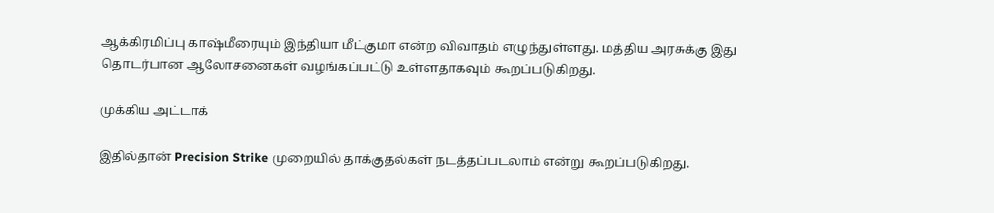ஆக்கிரமிப்பு காஷ்மீரையும் இந்தியா மீட்குமா என்ற விவாதம் எழுந்துள்ளது. மத்திய அரசுக்கு இது தொடர்பான ஆலோசனைகள் வழங்கப்பட்டு உள்ளதாகவும் கூறப்படுகிறது.

முக்கிய அட்டாக்

இதில்தான் Precision Strike முறையில் தாக்குதல்கள் நடத்தப்படலாம் என்று கூறப்படுகிறது.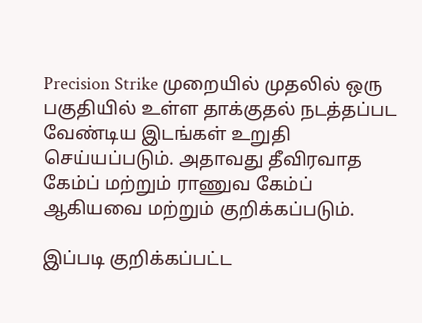Precision Strike முறையில் முதலில் ஒரு பகுதியில் உள்ள தாக்குதல் நடத்தப்பட வேண்டிய இடங்கள் உறுதி செய்யப்படும். அதாவது தீவிரவாத கேம்ப் மற்றும் ராணுவ கேம்ப் ஆகியவை மற்றும் குறிக்கப்படும்.

இப்படி குறிக்கப்பட்ட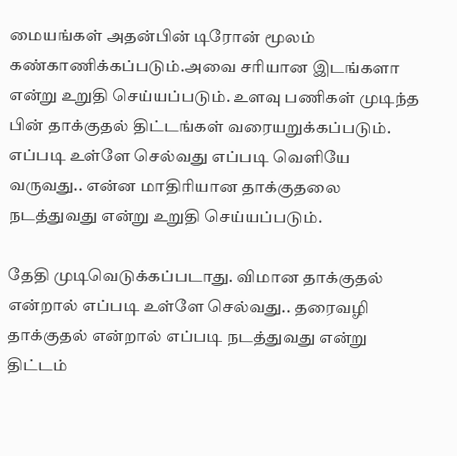மையங்கள் அதன்பின் டிரோன் மூலம் கண்காணிக்கப்படும்.அவை சரியான இடங்களா என்று உறுதி செய்யப்படும். உளவு பணிகள் முடிந்த பின் தாக்குதல் திட்டங்கள் வரையறுக்கப்படும். எப்படி உள்ளே செல்வது எப்படி வெளியே வருவது.. என்ன மாதிரியான தாக்குதலை நடத்துவது என்று உறுதி செய்யப்படும்.

தேதி முடிவெடுக்கப்படாது. விமான தாக்குதல் என்றால் எப்படி உள்ளே செல்வது.. தரைவழி தாக்குதல் என்றால் எப்படி நடத்துவது என்று திட்டம்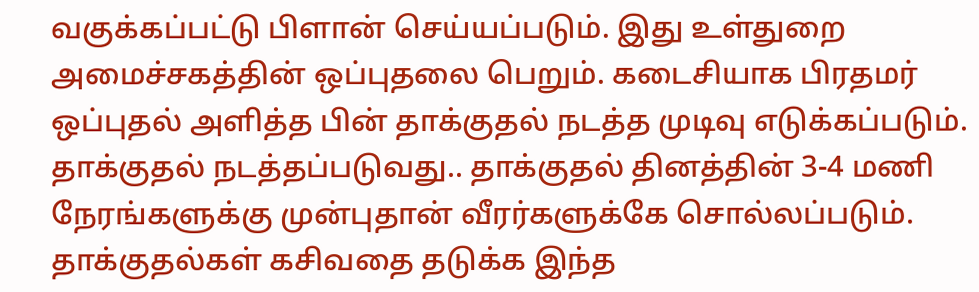வகுக்கப்பட்டு பிளான் செய்யப்படும். இது உள்துறை அமைச்சகத்தின் ஒப்புதலை பெறும். கடைசியாக பிரதமர் ஒப்புதல் அளித்த பின் தாக்குதல் நடத்த முடிவு எடுக்கப்படும். தாக்குதல் நடத்தப்படுவது.. தாக்குதல் தினத்தின் 3-4 மணி நேரங்களுக்கு முன்புதான் வீரர்களுக்கே சொல்லப்படும். தாக்குதல்கள் கசிவதை தடுக்க இந்த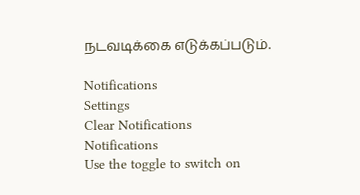நடவடிக்கை எடுக்கப்படும்.

Notifications
Settings
Clear Notifications
Notifications
Use the toggle to switch on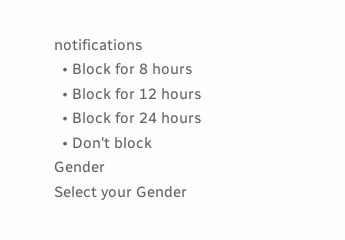notifications
  • Block for 8 hours
  • Block for 12 hours
  • Block for 24 hours
  • Don't block
Gender
Select your Gender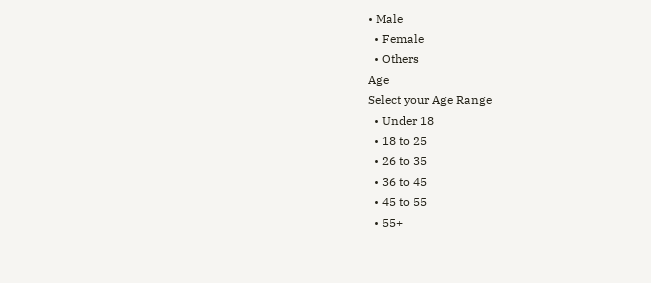• Male
  • Female
  • Others
Age
Select your Age Range
  • Under 18
  • 18 to 25
  • 26 to 35
  • 36 to 45
  • 45 to 55
  • 55+